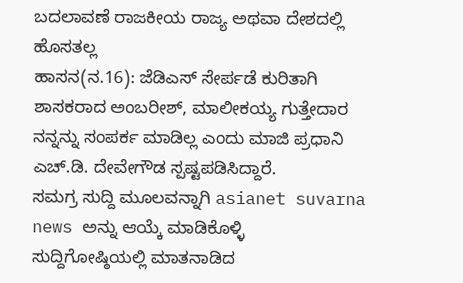ಬದಲಾವಣೆ ರಾಜಕೀಯ ರಾಜ್ಯ ಅಥವಾ ದೇಶದಲ್ಲಿ ಹೊಸತಲ್ಲ
ಹಾಸನ(ನ.16): ಜೆಡಿಎಸ್ ಸೇರ್ಪಡೆ ಕುರಿತಾಗಿ ಶಾಸಕರಾದ ಅಂಬರೀಶ್, ಮಾಲೀಕಯ್ಯ ಗುತ್ತೇದಾರ ನನ್ನನ್ನು ಸಂಪರ್ಕ ಮಾಡಿಲ್ಲ ಎಂದು ಮಾಜಿ ಪ್ರಧಾನಿ ಎಚ್.ಡಿ. ದೇವೇಗೌಡ ಸ್ಪಷ್ಟಪಡಿಸಿದ್ದಾರೆ.
ಸಮಗ್ರ ಸುದ್ದಿ ಮೂಲವನ್ನಾಗಿ asianet suvarna news ಅನ್ನು ಆಯ್ಕೆ ಮಾಡಿಕೊಳ್ಳಿ
ಸುದ್ದಿಗೋಷ್ಠಿಯಲ್ಲಿ ಮಾತನಾಡಿದ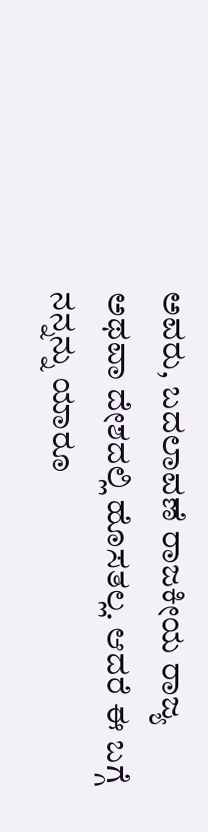ಅವರು, ಬದಲಾವಣೆ ರಾಜಕೀಯ ರಾಜ್ಯ ಅಥವಾ ದೇಶದಲ್ಲಿ ಹೊಸತಲ್ಲ. ಆದರೆ ಈ ಬಗ್ಗೆ ನನ್ನನ್ನು ಯಾರೂ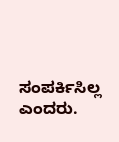ಸಂಪರ್ಕಿಸಿಲ್ಲ ಎಂದರು.